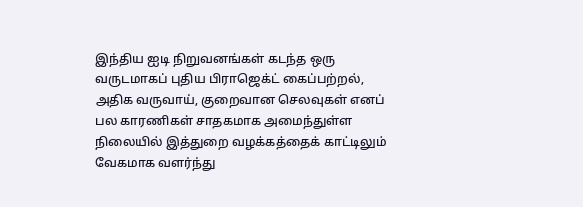இந்திய ஐடி நிறுவனங்கள் கடந்த ஒரு வருடமாகப் புதிய பிராஜெக்ட் கைப்பற்றல், அதிக வருவாய், குறைவான செலவுகள் எனப் பல காரணிகள் சாதகமாக அமைந்துள்ள நிலையில் இத்துறை வழக்கத்தைக் காட்டிலும் வேகமாக வளர்ந்து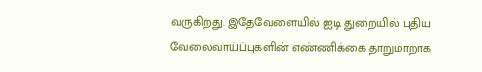வருகிறது. இதேவேளையில் ஐடி துறையில் புதிய வேலைவாய்ப்புகளின் எண்ணிக்கை தாறுமாறாக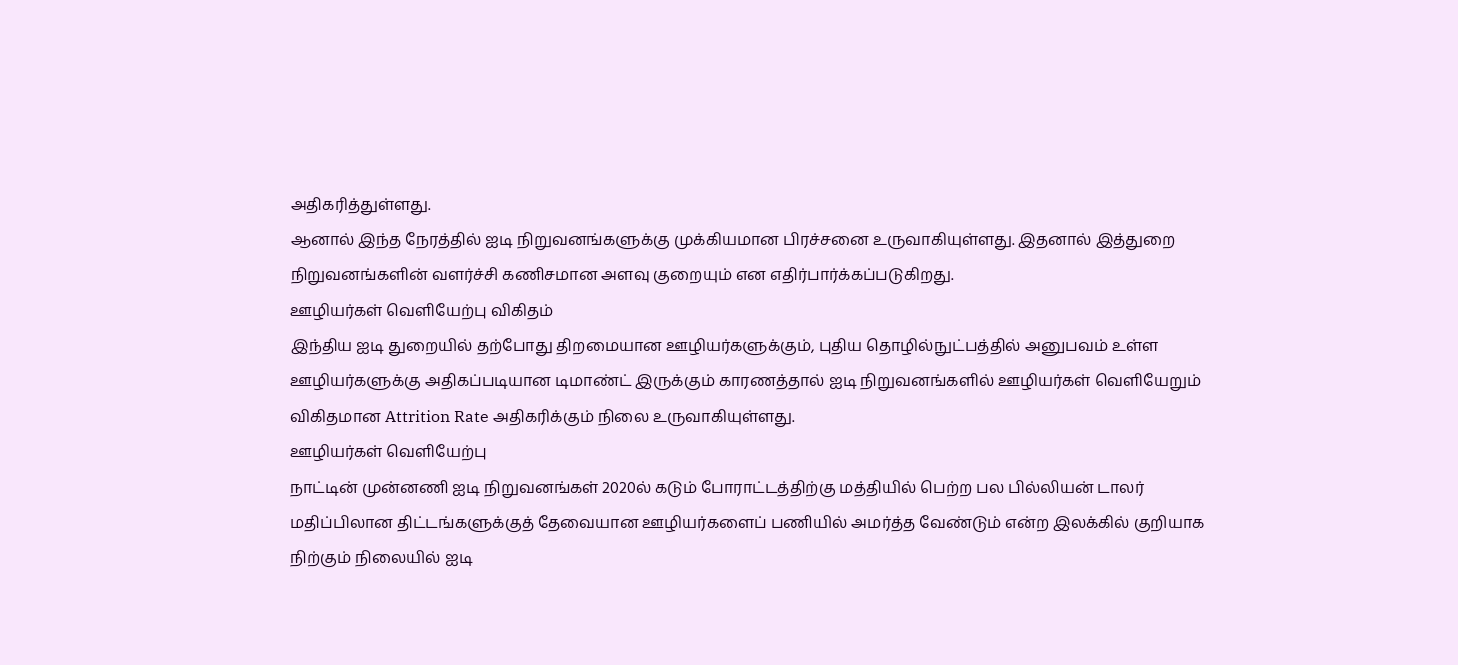அதிகரித்துள்ளது.
ஆனால் இந்த நேரத்தில் ஐடி நிறுவனங்களுக்கு முக்கியமான பிரச்சனை உருவாகியுள்ளது. இதனால் இத்துறை நிறுவனங்களின் வளர்ச்சி கணிசமான அளவு குறையும் என எதிர்பார்க்கப்படுகிறது.
ஊழியர்கள் வெளியேற்பு விகிதம்
இந்திய ஐடி துறையில் தற்போது திறமையான ஊழியர்களுக்கும், புதிய தொழில்நுட்பத்தில் அனுபவம் உள்ள ஊழியர்களுக்கு அதிகப்படியான டிமாண்ட் இருக்கும் காரணத்தால் ஐடி நிறுவனங்களில் ஊழியர்கள் வெளியேறும் விகிதமான Attrition Rate அதிகரிக்கும் நிலை உருவாகியுள்ளது.
ஊழியர்கள் வெளியேற்பு
நாட்டின் முன்னணி ஐடி நிறுவனங்கள் 2020ல் கடும் போராட்டத்திற்கு மத்தியில் பெற்ற பல பில்லியன் டாலர் மதிப்பிலான திட்டங்களுக்குத் தேவையான ஊழியர்களைப் பணியில் அமர்த்த வேண்டும் என்ற இலக்கில் குறியாக நிற்கும் நிலையில் ஐடி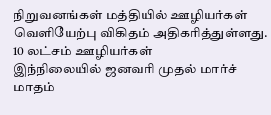நிறுவனங்கள் மத்தியில் ஊழியர்கள் வெளியேற்பு விகிதம் அதிகரித்துள்ளது.
10 லட்சம் ஊழியர்கள்
இந்நிலையில் ஜனவரி முதல் மார்ச் மாதம்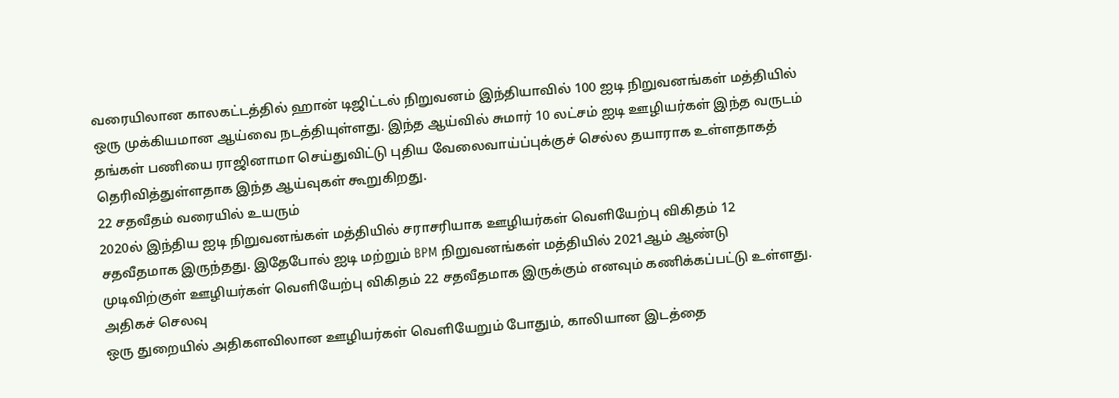வரையிலான காலகட்டத்தில் ஹான் டிஜிட்டல் நிறுவனம் இந்தியாவில் 100 ஐடி நிறுவனங்கள் மத்தியில் ஒரு முக்கியமான ஆய்வை நடத்தியுள்ளது. இந்த ஆய்வில் சுமார் 10 லட்சம் ஐடி ஊழியர்கள் இந்த வருடம் தங்கள் பணியை ராஜினாமா செய்துவிட்டு புதிய வேலைவாய்ப்புக்குச் செல்ல தயாராக உள்ளதாகத் தெரிவித்துள்ளதாக இந்த ஆய்வுகள் கூறுகிறது.
22 சதவீதம் வரையில் உயரும்
2020ல் இந்திய ஐடி நிறுவனங்கள் மத்தியில் சராசரியாக ஊழியர்கள் வெளியேற்பு விகிதம் 12 சதவீதமாக இருந்தது. இதேபோல் ஐடி மற்றும் BPM நிறுவனங்கள் மத்தியில் 2021ஆம் ஆண்டு முடிவிற்குள் ஊழியர்கள் வெளியேற்பு விகிதம் 22 சதவீதமாக இருக்கும் எனவும் கணிக்கப்பட்டு உள்ளது.
அதிகச் செலவு
ஒரு துறையில் அதிகளவிலான ஊழியர்கள் வெளியேறும் போதும், காலியான இடத்தை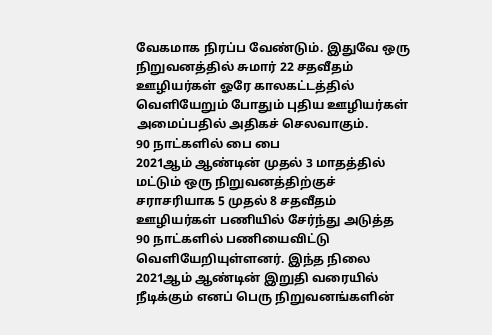வேகமாக நிரப்ப வேண்டும். இதுவே ஒரு நிறுவனத்தில் சுமார் 22 சதவீதம் ஊழியர்கள் ஓரே காலகட்டத்தில் வெளியேறும் போதும் புதிய ஊழியர்கள் அமைப்பதில் அதிகச் செலவாகும்.
90 நாட்களில் பை பை
2021ஆம் ஆண்டின் முதல் 3 மாதத்தில் மட்டும் ஒரு நிறுவனத்திற்குச் சராசரியாக 5 முதல் 8 சதவீதம் ஊழியர்கள் பணியில் சேர்ந்து அடுத்த 90 நாட்களில் பணியைவிட்டு வெளியேறியுள்ளனர். இந்த நிலை 2021ஆம் ஆண்டின் இறுதி வரையில் நீடிக்கும் எனப் பெரு நிறுவனங்களின்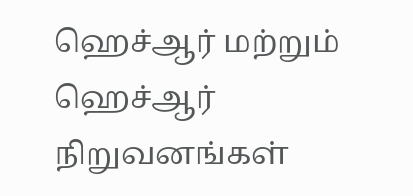ஹெச்ஆர் மற்றும் ஹெச்ஆர் நிறுவனங்கள்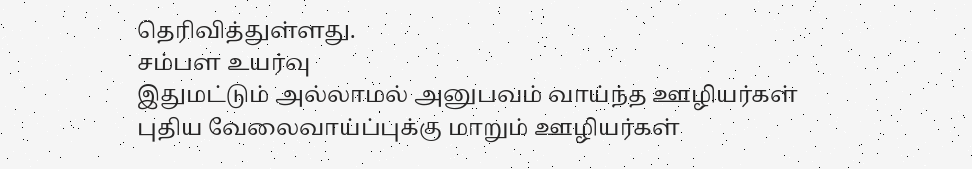தெரிவித்துள்ளது.
சம்பள உயர்வு
இதுமட்டும் அல்லாமல் அனுபவம் வாய்ந்த ஊழியர்கள் புதிய வேலைவாய்ப்புக்கு மாறும் ஊழியர்கள்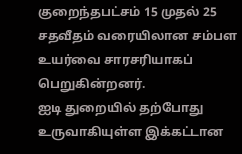குறைந்தபட்சம் 15 முதல் 25 சதவீதம் வரையிலான சம்பள உயர்வை சாரசரியாகப் பெறுகின்றனர்.
ஐடி துறையில் தற்போது உருவாகியுள்ள இக்கட்டான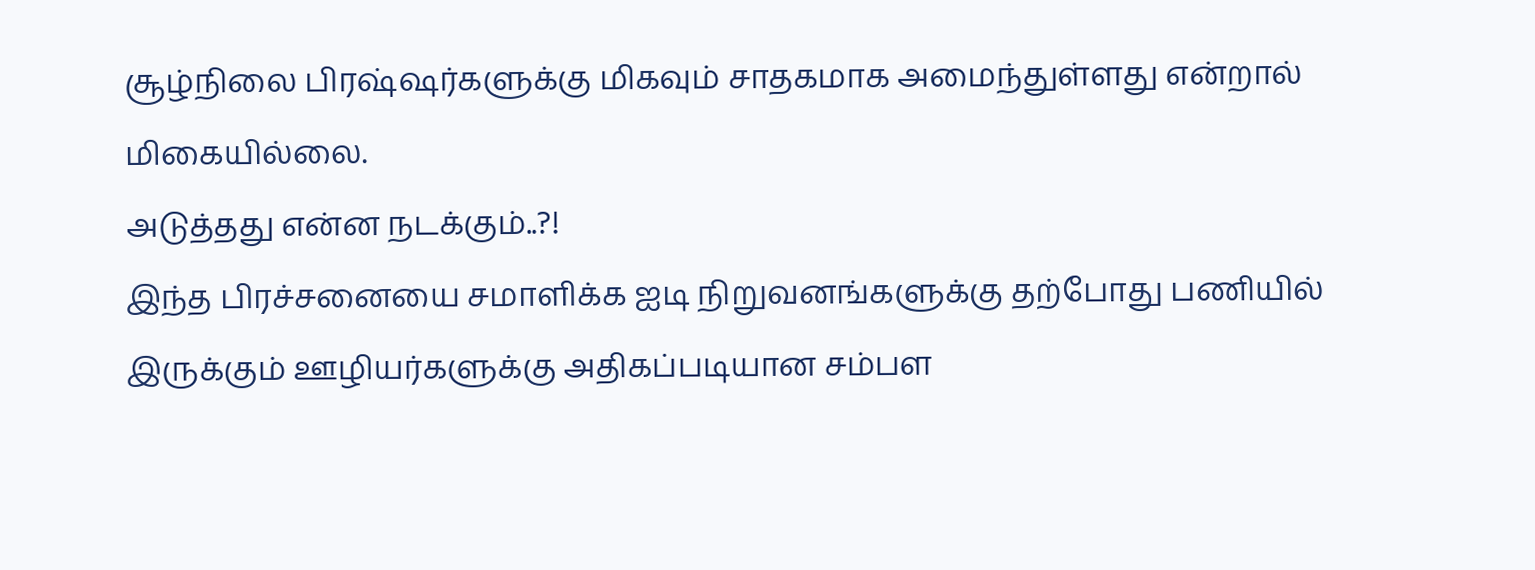சூழ்நிலை பிரஷ்ஷர்களுக்கு மிகவும் சாதகமாக அமைந்துள்ளது என்றால் மிகையில்லை.
அடுத்தது என்ன நடக்கும்..?!
இந்த பிரச்சனையை சமாளிக்க ஐடி நிறுவனங்களுக்கு தற்போது பணியில் இருக்கும் ஊழியர்களுக்கு அதிகப்படியான சம்பள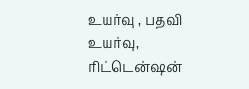உயர்வு , பதவி உயர்வு, ரிட்டென்ஷன்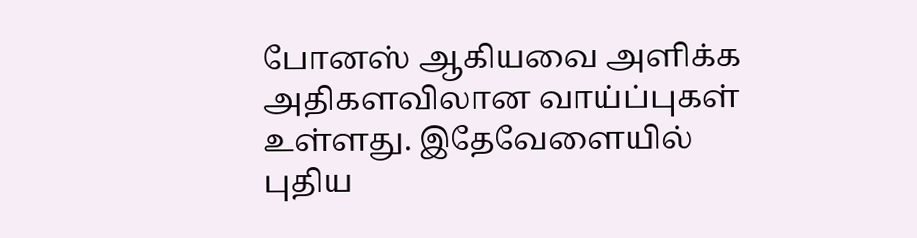போனஸ் ஆகியவை அளிக்க அதிகளவிலான வாய்ப்புகள் உள்ளது. இதேவேளையில் புதிய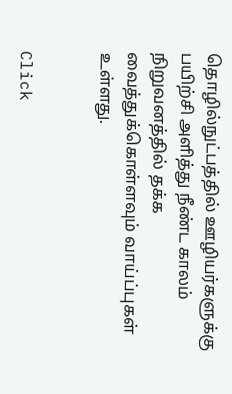தொழில்நுட்பத்தில் ஊழியர்களுக்கு பயிற்சி அளித்து நீண்ட காலம் நிறுவனத்தில் தக்க வைத்துக்கொள்ளவும் வாய்ப்புகள் உள்ளது.


Click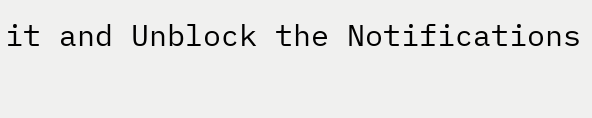it and Unblock the Notifications